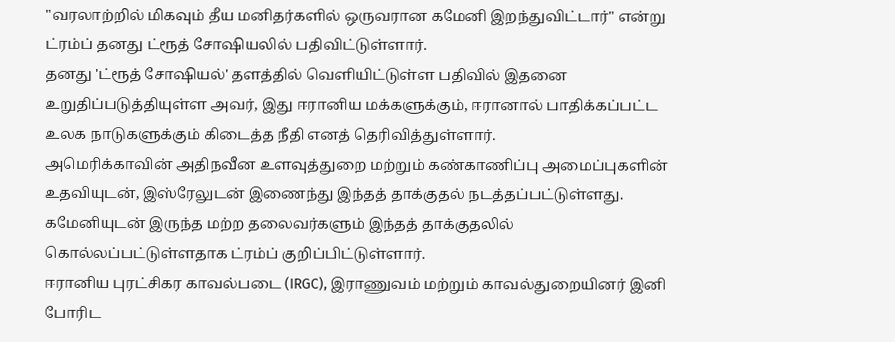"வரலாற்றில் மிகவும் தீய மனிதர்களில் ஒருவரான கமேனி இறந்துவிட்டார்" என்று ட்ரம்ப் தனது ட்ரூத் சோஷியலில் பதிவிட்டுள்ளார்.
தனது 'ட்ரூத் சோஷியல்' தளத்தில் வெளியிட்டுள்ள பதிவில் இதனை உறுதிப்படுத்தியுள்ள அவர், இது ஈரானிய மக்களுக்கும், ஈரானால் பாதிக்கப்பட்ட உலக நாடுகளுக்கும் கிடைத்த நீதி எனத் தெரிவித்துள்ளார்.
அமெரிக்காவின் அதிநவீன உளவுத்துறை மற்றும் கண்காணிப்பு அமைப்புகளின் உதவியுடன், இஸ்ரேலுடன் இணைந்து இந்தத் தாக்குதல் நடத்தப்பட்டுள்ளது.
கமேனியுடன் இருந்த மற்ற தலைவர்களும் இந்தத் தாக்குதலில் கொல்லப்பட்டுள்ளதாக ட்ரம்ப் குறிப்பிட்டுள்ளார்.
ஈரானிய புரட்சிகர காவல்படை (IRGC), இராணுவம் மற்றும் காவல்துறையினர் இனி போரிட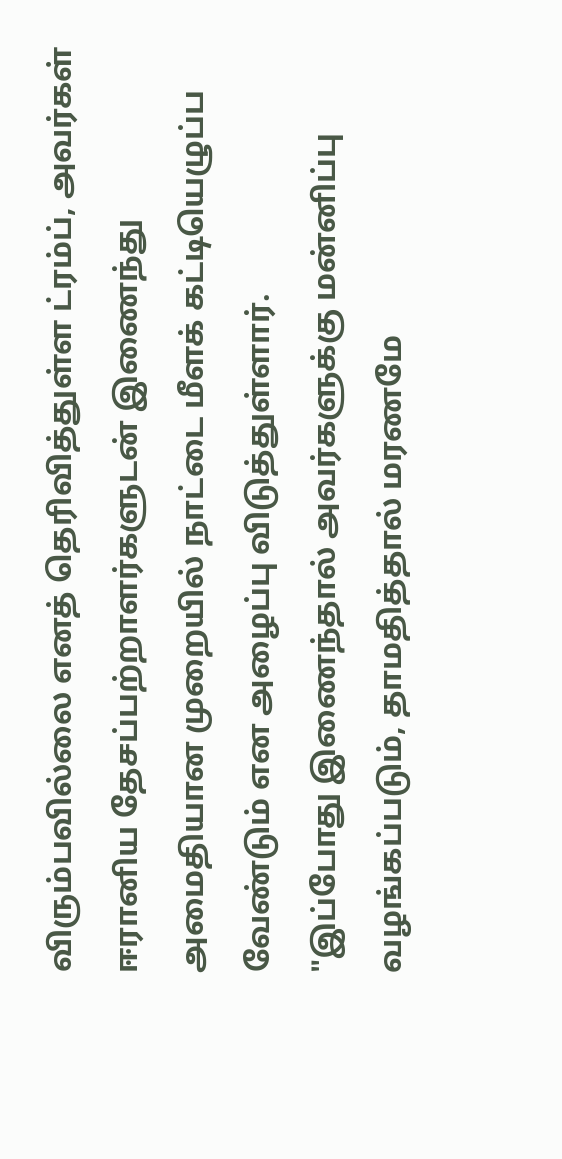விரும்பவில்லை எனத் தெரிவித்துள்ள ட்ரம்ப், அவர்கள் ஈரானிய தேசப்பற்றாளர்களுடன் இணைந்து அமைதியான முறையில் நாட்டை மீளக் கட்டியெழுப்ப வேண்டும் என அழைப்பு விடுத்துள்ளார்.
"இப்போது இணைந்தால் அவர்களுக்கு மன்னிப்பு வழங்கப்படும், தாமதித்தால் மரணமே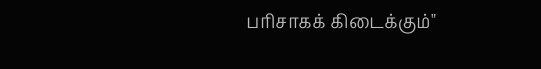பரிசாகக் கிடைக்கும்"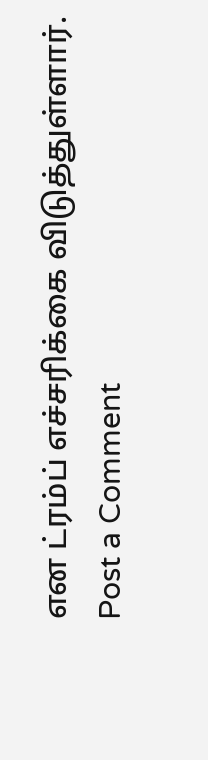என ட்ரம்ப் எச்சரிக்கை விடுத்துள்ளார்.
Post a Comment